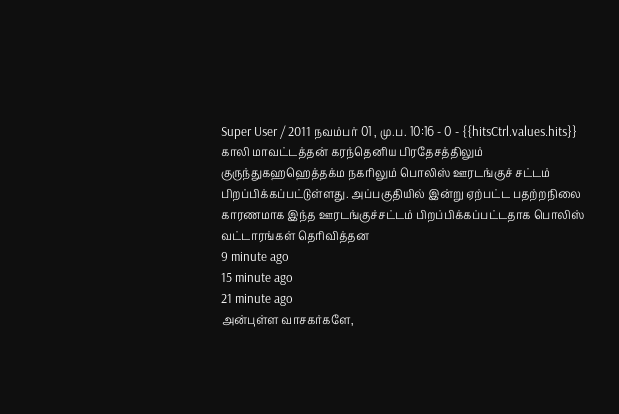Super User / 2011 நவம்பர் 01 , மு.ப. 10:16 - 0 - {{hitsCtrl.values.hits}}
காலி மாவட்டத்தன் கரந்தெனிய பிரதேசத்திலும் குருந்துகஹஹெத்தக்ம நகரிலும் பொலிஸ் ஊரடங்குச் சட்டம் பிறப்பிக்கப்பட்டுள்ளது. அப்பகுதியில் இன்று ஏற்பட்ட பதற்றநிலை காரணமாக இந்த ஊரடங்குச்சட்டம் பிறப்பிக்கப்பட்டதாக பொலிஸ் வட்டாரங்கள் தெரிவித்தன
9 minute ago
15 minute ago
21 minute ago
அன்புள்ள வாசகர்களே,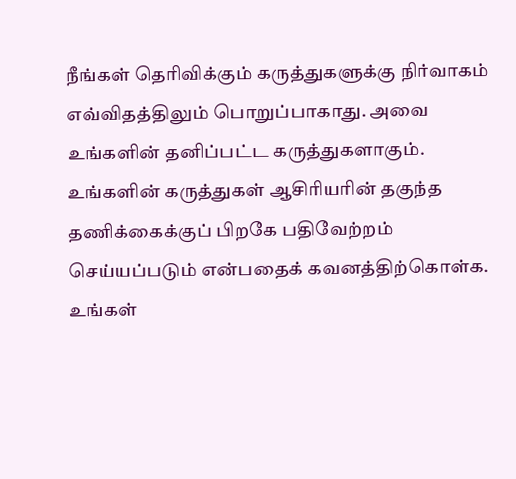நீங்கள் தெரிவிக்கும் கருத்துகளுக்கு நிர்வாகம் எவ்விதத்திலும் பொறுப்பாகாது. அவை உங்களின் தனிப்பட்ட கருத்துகளாகும். உங்களின் கருத்துகள் ஆசிரியரின் தகுந்த தணிக்கைக்குப் பிறகே பதிவேற்றம் செய்யப்படும் என்பதைக் கவனத்திற்கொள்க. உங்கள்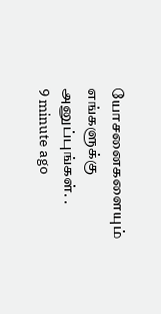யோசனைகளையும் எங்களுக்கு அனுப்புங்கள். .
9 minute ago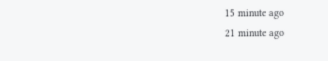15 minute ago
21 minute ago